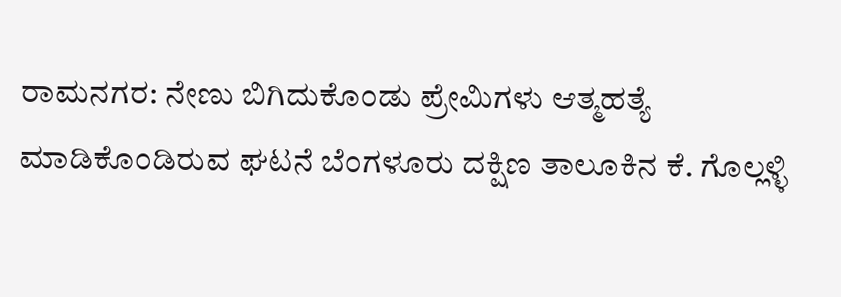ರಾಮನಗರ: ನೇಣು ಬಿಗಿದುಕೊಂಡು ಪ್ರೇಮಿಗಳು ಆತ್ಮಹತ್ಯೆ ಮಾಡಿಕೊಂಡಿರುವ ಘಟನೆ ಬೆಂಗಳೂರು ದಕ್ಷಿಣ ತಾಲೂಕಿನ ಕೆ. ಗೊಲ್ಲಳ್ಳಿ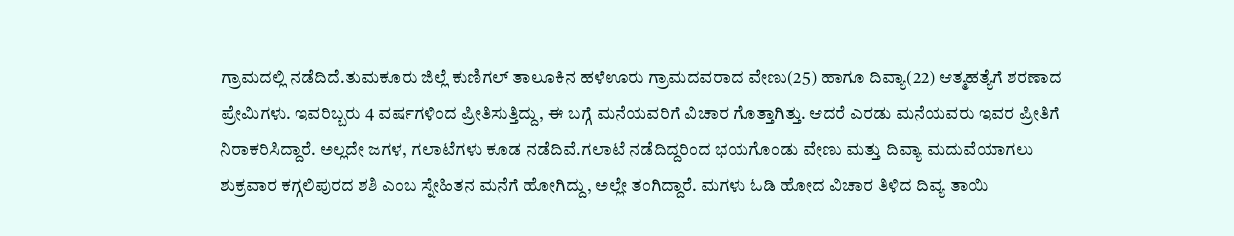ಗ್ರಾಮದಲ್ಲಿ ನಡೆದಿದೆ.ತುಮಕೂರು ಜಿಲ್ಲೆ ಕುಣಿಗಲ್ ತಾಲೂಕಿನ ಹಳೆಊರು ಗ್ರಾಮದವರಾದ ವೇಣು(25) ಹಾಗೂ ದಿವ್ಯಾ(22) ಆತ್ಮಹತ್ಯೆಗೆ ಶರಣಾದ ಪ್ರೇಮಿಗಳು. ಇವರಿಬ್ಬರು 4 ವರ್ಷಗಳಿಂದ ಪ್ರೀತಿಸುತ್ತಿದ್ದು, ಈ ಬಗ್ಗೆ ಮನೆಯವರಿಗೆ ವಿಚಾರ ಗೊತ್ತಾಗಿತ್ತು. ಆದರೆ ಎರಡು ಮನೆಯವರು ಇವರ ಪ್ರೀತಿಗೆ ನಿರಾಕರಿಸಿದ್ದಾರೆ. ಅಲ್ಲದೇ ಜಗಳ, ಗಲಾಟೆಗಳು ಕೂಡ ನಡೆದಿವೆ.ಗಲಾಟೆ ನಡೆದಿದ್ದರಿಂದ ಭಯಗೊಂಡು ವೇಣು ಮತ್ತು ದಿವ್ಯಾ ಮದುವೆಯಾಗಲು ಶುಕ್ರವಾರ ಕಗ್ಗಲಿಪುರದ ಶಶಿ ಎಂಬ ಸ್ನೇಹಿತನ ಮನೆಗೆ ಹೋಗಿದ್ದು, ಅಲ್ಲೇ ತಂಗಿದ್ದಾರೆ. ಮಗಳು ಓಡಿ ಹೋದ ವಿಚಾರ ತಿಳಿದ ದಿವ್ಯ ತಾಯಿ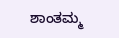ಶಾಂತಮ್ಮ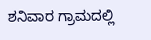ಶನಿವಾರ ಗ್ರಾಮದಲ್ಲಿ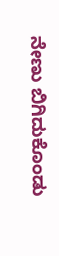ನೇಣು ಬಿಗಿದುಕೊಂಡು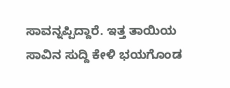ಸಾವನ್ನಪ್ಪಿದ್ದಾರೆ. ಇತ್ತ ತಾಯಿಯ ಸಾವಿನ ಸುದ್ದಿ ಕೇಳಿ ಭಯಗೊಂಡ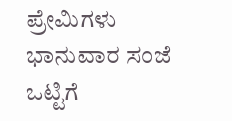ಪ್ರೇಮಿಗಳು ಭಾನುವಾರ ಸಂಜೆ ಒಟ್ಟಿಗೆ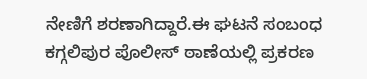ನೇಣಿಗೆ ಶರಣಾಗಿದ್ದಾರೆ.ಈ ಘಟನೆ ಸಂಬಂಧ ಕಗ್ಗಲಿಪುರ ಪೊಲೀಸ್ ಠಾಣೆಯಲ್ಲಿ ಪ್ರಕರಣ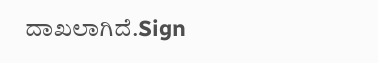ದಾಖಲಾಗಿದೆ.Sign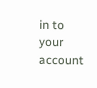in to your account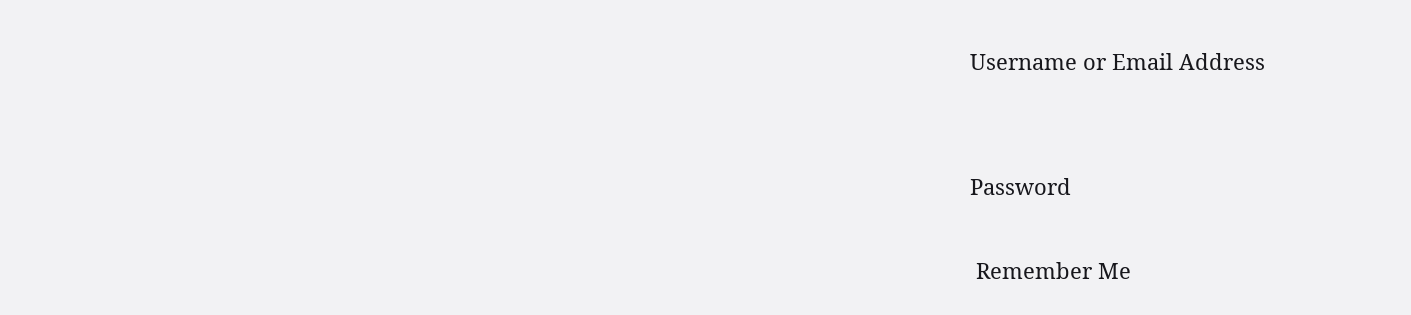Username or Email Address


Password

 Remember Me